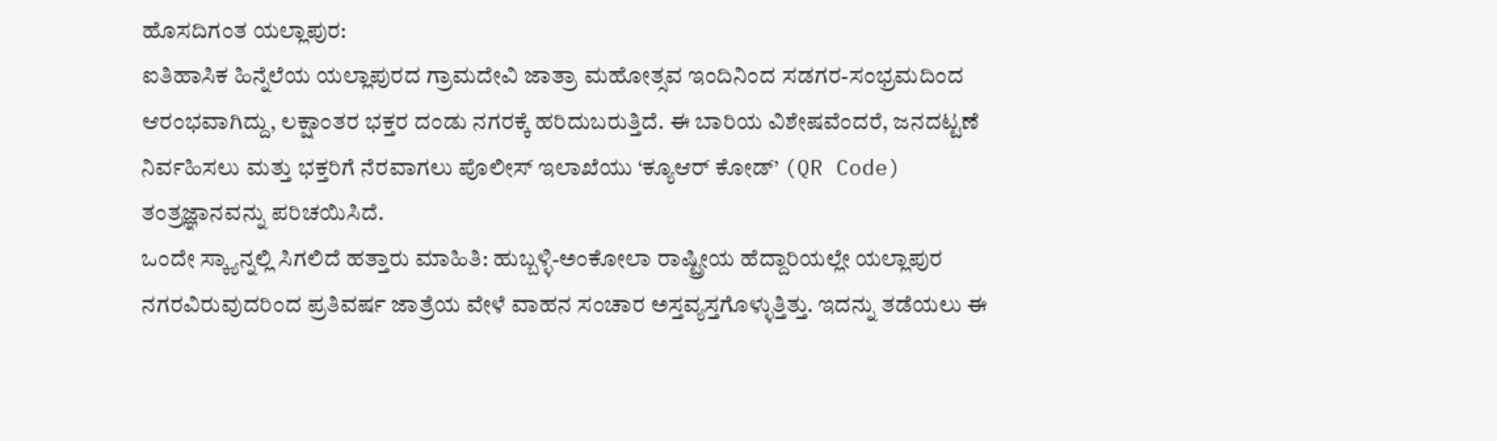ಹೊಸದಿಗಂತ ಯಲ್ಲಾಪುರ:
ಐತಿಹಾಸಿಕ ಹಿನ್ನೆಲೆಯ ಯಲ್ಲಾಪುರದ ಗ್ರಾಮದೇವಿ ಜಾತ್ರಾ ಮಹೋತ್ಸವ ಇಂದಿನಿಂದ ಸಡಗರ-ಸಂಭ್ರಮದಿಂದ ಆರಂಭವಾಗಿದ್ದು, ಲಕ್ಷಾಂತರ ಭಕ್ತರ ದಂಡು ನಗರಕ್ಕೆ ಹರಿದುಬರುತ್ತಿದೆ. ಈ ಬಾರಿಯ ವಿಶೇಷವೆಂದರೆ, ಜನದಟ್ಟಣೆ ನಿರ್ವಹಿಸಲು ಮತ್ತು ಭಕ್ತರಿಗೆ ನೆರವಾಗಲು ಪೊಲೀಸ್ ಇಲಾಖೆಯು ‘ಕ್ಯೂಆರ್ ಕೋಡ್’ (QR Code) ತಂತ್ರಜ್ಞಾನವನ್ನು ಪರಿಚಯಿಸಿದೆ.
ಒಂದೇ ಸ್ಕ್ಯಾನ್ನಲ್ಲಿ ಸಿಗಲಿದೆ ಹತ್ತಾರು ಮಾಹಿತಿ: ಹುಬ್ಬಳ್ಳಿ-ಅಂಕೋಲಾ ರಾಷ್ಟ್ರೀಯ ಹೆದ್ದಾರಿಯಲ್ಲೇ ಯಲ್ಲಾಪುರ ನಗರವಿರುವುದರಿಂದ ಪ್ರತಿವರ್ಷ ಜಾತ್ರೆಯ ವೇಳೆ ವಾಹನ ಸಂಚಾರ ಅಸ್ತವ್ಯಸ್ತಗೊಳ್ಳುತ್ತಿತ್ತು. ಇದನ್ನು ತಡೆಯಲು ಈ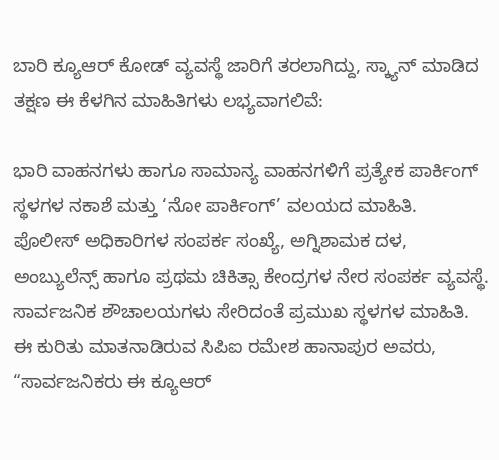ಬಾರಿ ಕ್ಯೂಆರ್ ಕೋಡ್ ವ್ಯವಸ್ಥೆ ಜಾರಿಗೆ ತರಲಾಗಿದ್ದು, ಸ್ಕ್ಯಾನ್ ಮಾಡಿದ ತಕ್ಷಣ ಈ ಕೆಳಗಿನ ಮಾಹಿತಿಗಳು ಲಭ್ಯವಾಗಲಿವೆ:

ಭಾರಿ ವಾಹನಗಳು ಹಾಗೂ ಸಾಮಾನ್ಯ ವಾಹನಗಳಿಗೆ ಪ್ರತ್ಯೇಕ ಪಾರ್ಕಿಂಗ್ ಸ್ಥಳಗಳ ನಕಾಶೆ ಮತ್ತು ‘ನೋ ಪಾರ್ಕಿಂಗ್’ ವಲಯದ ಮಾಹಿತಿ.
ಪೊಲೀಸ್ ಅಧಿಕಾರಿಗಳ ಸಂಪರ್ಕ ಸಂಖ್ಯೆ, ಅಗ್ನಿಶಾಮಕ ದಳ, ಅಂಬ್ಯುಲೆನ್ಸ್ ಹಾಗೂ ಪ್ರಥಮ ಚಿಕಿತ್ಸಾ ಕೇಂದ್ರಗಳ ನೇರ ಸಂಪರ್ಕ ವ್ಯವಸ್ಥೆ.
ಸಾರ್ವಜನಿಕ ಶೌಚಾಲಯಗಳು ಸೇರಿದಂತೆ ಪ್ರಮುಖ ಸ್ಥಳಗಳ ಮಾಹಿತಿ.
ಈ ಕುರಿತು ಮಾತನಾಡಿರುವ ಸಿಪಿಐ ರಮೇಶ ಹಾನಾಪುರ ಅವರು, “ಸಾರ್ವಜನಿಕರು ಈ ಕ್ಯೂಆರ್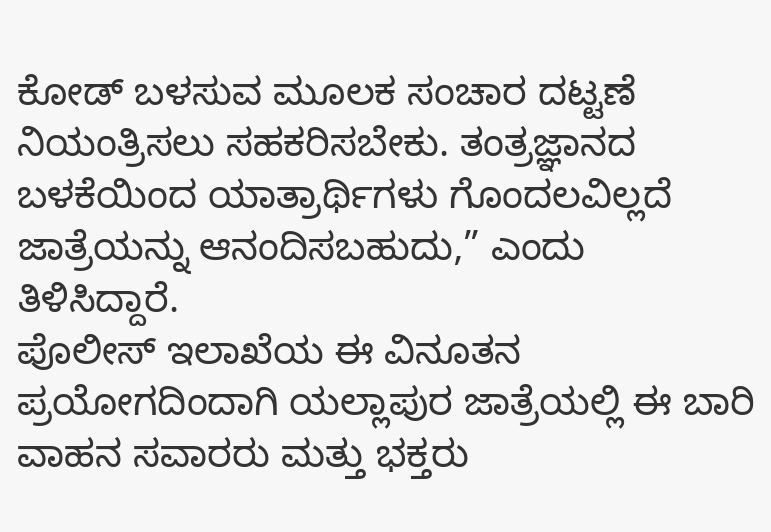ಕೋಡ್ ಬಳಸುವ ಮೂಲಕ ಸಂಚಾರ ದಟ್ಟಣೆ ನಿಯಂತ್ರಿಸಲು ಸಹಕರಿಸಬೇಕು. ತಂತ್ರಜ್ಞಾನದ ಬಳಕೆಯಿಂದ ಯಾತ್ರಾರ್ಥಿಗಳು ಗೊಂದಲವಿಲ್ಲದೆ ಜಾತ್ರೆಯನ್ನು ಆನಂದಿಸಬಹುದು,” ಎಂದು ತಿಳಿಸಿದ್ದಾರೆ.
ಪೊಲೀಸ್ ಇಲಾಖೆಯ ಈ ವಿನೂತನ ಪ್ರಯೋಗದಿಂದಾಗಿ ಯಲ್ಲಾಪುರ ಜಾತ್ರೆಯಲ್ಲಿ ಈ ಬಾರಿ ವಾಹನ ಸವಾರರು ಮತ್ತು ಭಕ್ತರು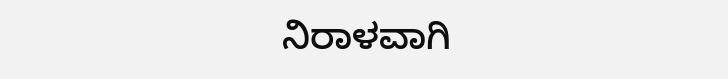ನಿರಾಳವಾಗಿ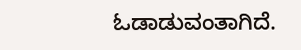ಓಡಾಡುವಂತಾಗಿದೆ.